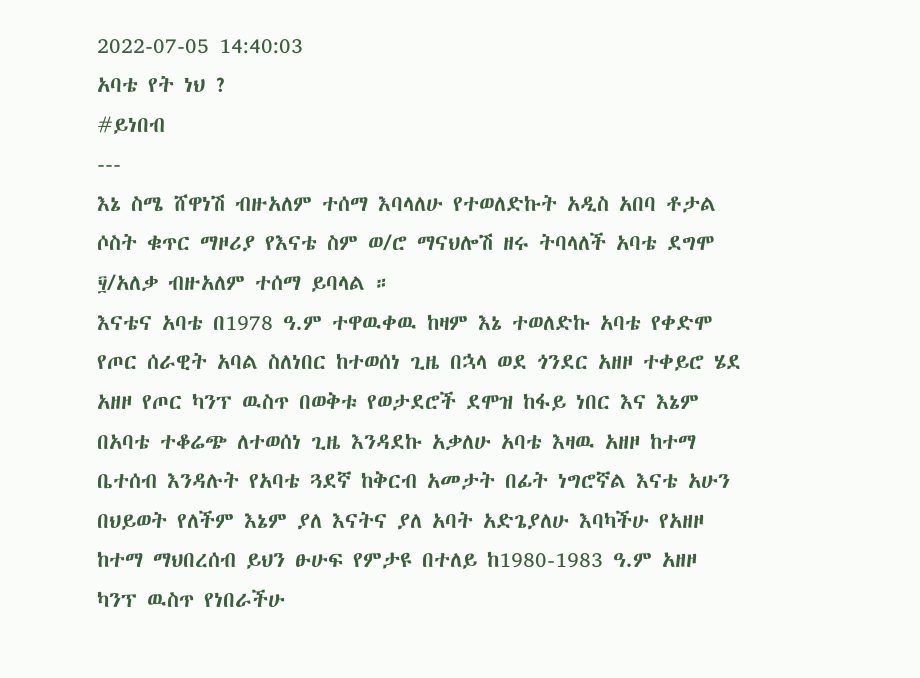2022-07-05 14:40:03
አባቴ የት ነህ ?
#ይነበብ
---
እኔ ስሜ ሸዋነሽ ብዙአለም ተሰማ እባላለሁ የተወለድኩት አዲስ አበባ ቶታል ሶስት ቁጥር ማዞሪያ የእናቴ ስም ወ/ሮ ማናህሎሽ ዘሩ ትባላለች አባቴ ደግሞ ፶/አለቃ ብዙአለም ተሰማ ይባላል ።
እናቴና አባቴ በ1978 ዓ.ም ተዋዉቀዉ ከዛም እኔ ተወለድኩ አባቴ የቀድሞ የጦር ሰራዊት አባል ስለነበር ከተወሰነ ጊዜ በኋላ ወደ ጎንደር አዘዞ ተቀይሮ ሄደ አዘዞ የጦር ካንፕ ዉስጥ በወቅቱ የወታደሮች ደሞዝ ከፋይ ነበር እና እኔም በአባቴ ተቆሬጭ ለተወሰነ ጊዜ እንዳደኩ አቃለሁ አባቴ እዛዉ አዘዞ ከተማ ቤተሰብ እንዳሉት የአባቴ ጓደኛ ከቅርብ አመታት በፊት ነግሮኛል እናቴ አሁን በህይወት የለችም እኔም ያለ እናትና ያለ አባት አድጌያለሁ እባካችሁ የአዘዞ ከተማ ማህበረሰብ ይህን ፁሁፍ የምታዩ በተለይ ከ1980-1983 ዓ.ም አዘዞ ካንፕ ዉስጥ የነበራችሁ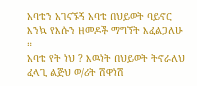አባቴን አገናኙኝ አባቴ በህይወት ባይኖር እንኳ የእሱን ዘመዶች ማግኘት እፈልጋለሁ ።
አባቴ የት ነህ ? እዉነት በህይወት ትኖራለህ ፈላጊ ልጅህ ወ/ሪት ሽዋነሽ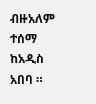ብዙአለም ተሰማ ከአዲስ አበባ ።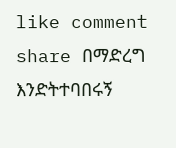like comment share በማድረግ እንድትተባበሩኝ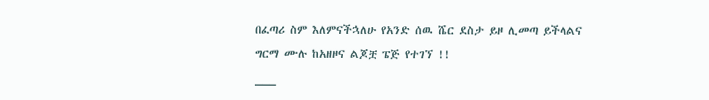በፈጣሪ ስም እለምናችኋለሁ የአንድ ሰዉ ሼር ደስታ ይዞ ሊመጣ ይችላልና
ግርማ ሙሉ ከአዘዞና ልጆቿ ፔጅ የተገኘ !!
___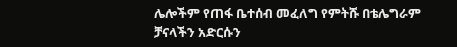ሌሎችም የጠፋ ቤተሰብ መፈለግ የምትሹ በቴሌግራም ቻናላችን አድርሱን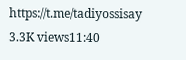https://t.me/tadiyossisay
3.3K views11:40